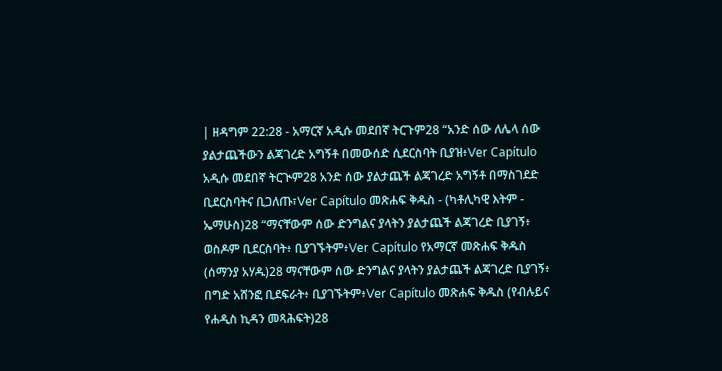| ዘዳግም 22:28 - አማርኛ አዲሱ መደበኛ ትርጉም28 “አንድ ሰው ለሌላ ሰው ያልታጨችውን ልጃገረድ አግኝቶ በመውሰድ ሲደርስባት ቢያዝ፥Ver Capítulo አዲሱ መደበኛ ትርጒም28 አንድ ሰው ያልታጨች ልጃገረድ አግኝቶ በማስገደድ ቢደርስባትና ቢጋለጡ፣Ver Capítulo መጽሐፍ ቅዱስ - (ካቶሊካዊ እትም - ኤማሁስ)28 “ማናቸውም ሰው ድንግልና ያላትን ያልታጨች ልጃገረድ ቢያገኝ፥ ወስዶም ቢደርስባት፥ ቢያገኙትም፥Ver Capítulo የአማርኛ መጽሐፍ ቅዱስ (ሰማንያ አሃዱ)28 ማናቸውም ሰው ድንግልና ያላትን ያልታጨች ልጃገረድ ቢያገኝ፥ በግድ አሸንፎ ቢደፍራት፥ ቢያገኙትም፥Ver Capítulo መጽሐፍ ቅዱስ (የብሉይና የሐዲስ ኪዳን መጻሕፍት)28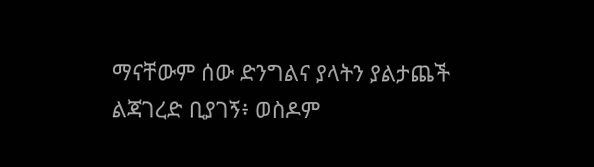ማናቸውም ሰው ድንግልና ያላትን ያልታጨች ልጃገረድ ቢያገኝ፥ ወስዶም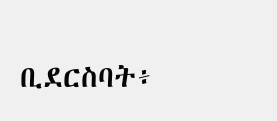ቢደርስባት፥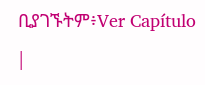ቢያገኙትም፥Ver Capítulo |